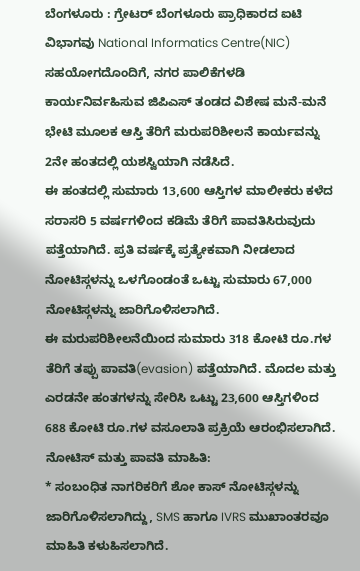ಬೆಂಗಳೂರು : ಗ್ರೇಟರ್ ಬೆಂಗಳೂರು ಪ್ರಾಧಿಕಾರದ ಐಟಿ ವಿಭಾಗವು National Informatics Centre(NIC) ಸಹಯೋಗದೊಂದಿಗೆ, ನಗರ ಪಾಲಿಕೆಗಳಡಿ ಕಾರ್ಯನಿರ್ವಹಿಸುವ ಜಿಪಿಎಸ್ ತಂಡದ ವಿಶೇಷ ಮನೆ-ಮನೆ ಭೇಟಿ ಮೂಲಕ ಆಸ್ತಿ ತೆರಿಗೆ ಮರುಪರಿಶೀಲನೆ ಕಾರ್ಯವನ್ನು 2ನೇ ಹಂತದಲ್ಲಿ ಯಶಸ್ವಿಯಾಗಿ ನಡೆಸಿದೆ.
ಈ ಹಂತದಲ್ಲಿ ಸುಮಾರು 13,600 ಆಸ್ತಿಗಳ ಮಾಲೀಕರು ಕಳೆದ ಸರಾಸರಿ 5 ವರ್ಷಗಳಿಂದ ಕಡಿಮೆ ತೆರಿಗೆ ಪಾವತಿಸಿರುವುದು ಪತ್ತೆಯಾಗಿದೆ. ಪ್ರತಿ ವರ್ಷಕ್ಕೆ ಪ್ರತ್ಯೇಕವಾಗಿ ನೀಡಲಾದ ನೋಟಿಸ್ಗಳನ್ನು ಒಳಗೊಂಡಂತೆ ಒಟ್ಟು ಸುಮಾರು 67,000 ನೋಟಿಸ್ಗಳನ್ನು ಜಾರಿಗೊಳಿಸಲಾಗಿದೆ.
ಈ ಮರುಪರಿಶೀಲನೆಯಿಂದ ಸುಮಾರು 318 ಕೋಟಿ ರೂ.ಗಳ ತೆರಿಗೆ ತಪ್ಪು ಪಾವತಿ(evasion) ಪತ್ತೆಯಾಗಿದೆ. ಮೊದಲ ಮತ್ತು ಎರಡನೇ ಹಂತಗಳನ್ನು ಸೇರಿಸಿ ಒಟ್ಟು 23,600 ಆಸ್ತಿಗಳಿಂದ 688 ಕೋಟಿ ರೂ.ಗಳ ವಸೂಲಾತಿ ಪ್ರಕ್ರಿಯೆ ಆರಂಭಿಸಲಾಗಿದೆ.
ನೋಟಿಸ್ ಮತ್ತು ಪಾವತಿ ಮಾಹಿತಿ:
* ಸಂಬಂಧಿತ ನಾಗರಿಕರಿಗೆ ಶೋ ಕಾಸ್ ನೋಟಿಸ್ಗಳನ್ನು ಜಾರಿಗೊಳಿಸಲಾಗಿದ್ದು, SMS ಹಾಗೂ IVRS ಮುಖಾಂತರವೂ ಮಾಹಿತಿ ಕಳುಹಿಸಲಾಗಿದೆ.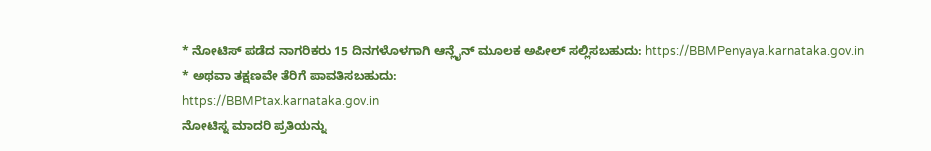* ನೋಟಿಸ್ ಪಡೆದ ನಾಗರಿಕರು 15 ದಿನಗಳೊಳಗಾಗಿ ಆನ್ಲೈನ್ ಮೂಲಕ ಅಪೀಲ್ ಸಲ್ಲಿಸಬಹುದು: https://BBMPenyaya.karnataka.gov.in
* ಅಥವಾ ತಕ್ಷಣವೇ ತೆರಿಗೆ ಪಾವತಿಸಬಹುದು:
https://BBMPtax.karnataka.gov.in
ನೋಟಿಸ್ನ ಮಾದರಿ ಪ್ರತಿಯನ್ನು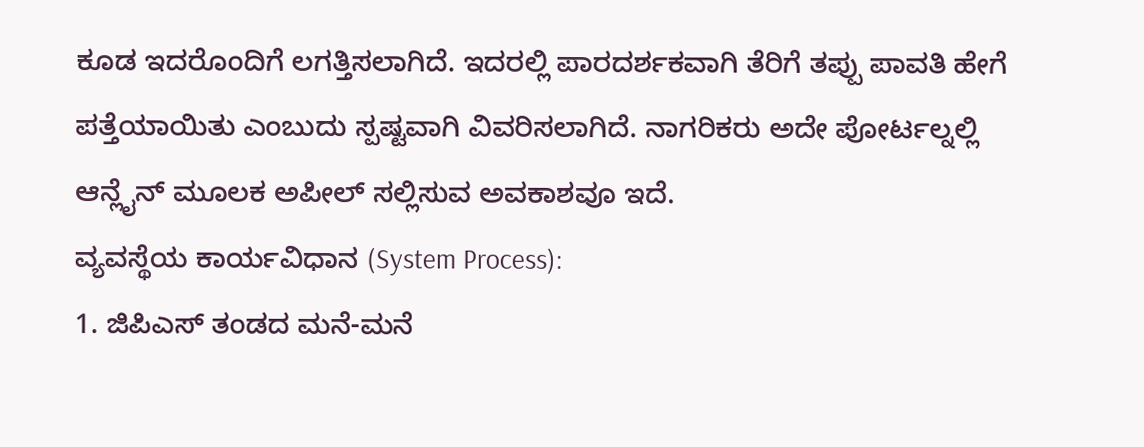ಕೂಡ ಇದರೊಂದಿಗೆ ಲಗತ್ತಿಸಲಾಗಿದೆ. ಇದರಲ್ಲಿ ಪಾರದರ್ಶಕವಾಗಿ ತೆರಿಗೆ ತಪ್ಪು ಪಾವತಿ ಹೇಗೆ ಪತ್ತೆಯಾಯಿತು ಎಂಬುದು ಸ್ಪಷ್ಟವಾಗಿ ವಿವರಿಸಲಾಗಿದೆ. ನಾಗರಿಕರು ಅದೇ ಪೋರ್ಟಲ್ನಲ್ಲಿ ಆನ್ಲೈನ್ ಮೂಲಕ ಅಪೀಲ್ ಸಲ್ಲಿಸುವ ಅವಕಾಶವೂ ಇದೆ.
ವ್ಯವಸ್ಥೆಯ ಕಾರ್ಯವಿಧಾನ (System Process):
1. ಜಿಪಿಎಸ್ ತಂಡದ ಮನೆ-ಮನೆ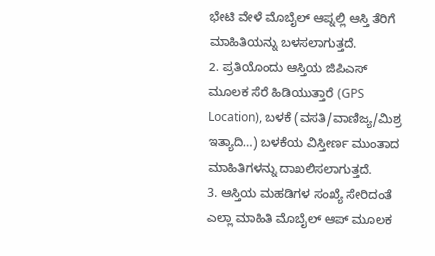ಭೇಟಿ ವೇಳೆ ಮೊಬೈಲ್ ಆಪ್ನಲ್ಲಿ ಆಸ್ತಿ ತೆರಿಗೆ ಮಾಹಿತಿಯನ್ನು ಬಳಸಲಾಗುತ್ತದೆ.
2. ಪ್ರತಿಯೊಂದು ಆಸ್ತಿಯ ಜಿಪಿಎಸ್ ಮೂಲಕ ಸೆರೆ ಹಿಡಿಯುತ್ತಾರೆ (GPS Location), ಬಳಕೆ (ವಸತಿ/ವಾಣಿಜ್ಯ/ಮಿಶ್ರ ಇತ್ಯಾದಿ…) ಬಳಕೆಯ ವಿಸ್ತೀರ್ಣ ಮುಂತಾದ ಮಾಹಿತಿಗಳನ್ನು ದಾಖಲಿಸಲಾಗುತ್ತದೆ.
3. ಆಸ್ತಿಯ ಮಹಡಿಗಳ ಸಂಖ್ಯೆ ಸೇರಿದಂತೆ ಎಲ್ಲಾ ಮಾಹಿತಿ ಮೊಬೈಲ್ ಆಪ್ ಮೂಲಕ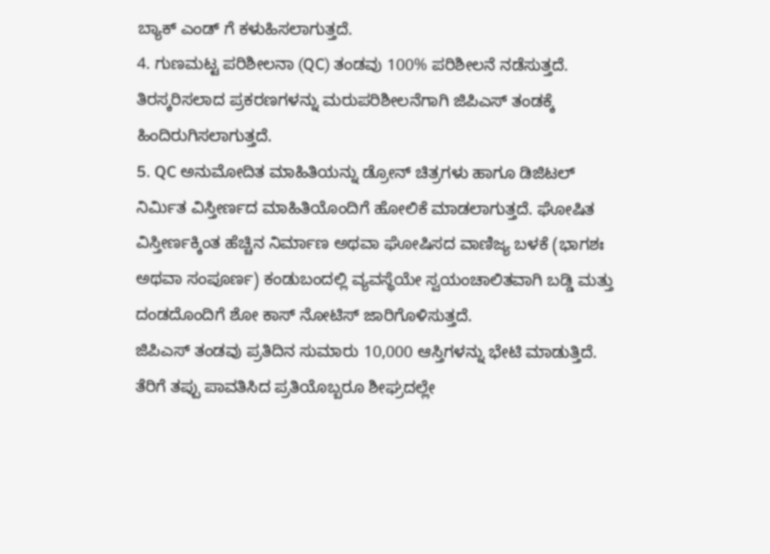ಬ್ಯಾಕ್ ಎಂಡ್ ಗೆ ಕಳುಹಿಸಲಾಗುತ್ತದೆ.
4. ಗುಣಮಟ್ಟ ಪರಿಶೀಲನಾ (QC) ತಂಡವು 100% ಪರಿಶೀಲನೆ ನಡೆಸುತ್ತದೆ. ತಿರಸ್ಕರಿಸಲಾದ ಪ್ರಕರಣಗಳನ್ನು ಮರುಪರಿಶೀಲನೆಗಾಗಿ ಜಿಪಿಎಸ್ ತಂಡಕ್ಕೆ ಹಿಂದಿರುಗಿಸಲಾಗುತ್ತದೆ.
5. QC ಅನುಮೋದಿತ ಮಾಹಿತಿಯನ್ನು ಡ್ರೋನ್ ಚಿತ್ರಗಳು ಹಾಗೂ ಡಿಜಿಟಲ್ ನಿರ್ಮಿತ ವಿಸ್ತೀರ್ಣದ ಮಾಹಿತಿಯೊಂದಿಗೆ ಹೋಲಿಕೆ ಮಾಡಲಾಗುತ್ತದೆ. ಘೋಷಿತ ವಿಸ್ತೀರ್ಣಕ್ಕಿಂತ ಹೆಚ್ಚಿನ ನಿರ್ಮಾಣ ಅಥವಾ ಘೋಷಿಸದ ವಾಣಿಜ್ಯ ಬಳಕೆ (ಭಾಗಶಃ ಅಥವಾ ಸಂಪೂರ್ಣ) ಕಂಡುಬಂದಲ್ಲಿ ವ್ಯವಸ್ಥೆಯೇ ಸ್ವಯಂಚಾಲಿತವಾಗಿ ಬಡ್ಡಿ ಮತ್ತು ದಂಡದೊಂದಿಗೆ ಶೋ ಕಾಸ್ ನೋಟಿಸ್ ಜಾರಿಗೊಳಿಸುತ್ತದೆ.
ಜಿಪಿಎಸ್ ತಂಡವು ಪ್ರತಿದಿನ ಸುಮಾರು 10,000 ಆಸ್ತಿಗಳನ್ನು ಭೇಟಿ ಮಾಡುತ್ತಿದೆ. ತೆರಿಗೆ ತಪ್ಪು ಪಾವತಿಸಿದ ಪ್ರತಿಯೊಬ್ಬರೂ ಶೀಘ್ರದಲ್ಲೇ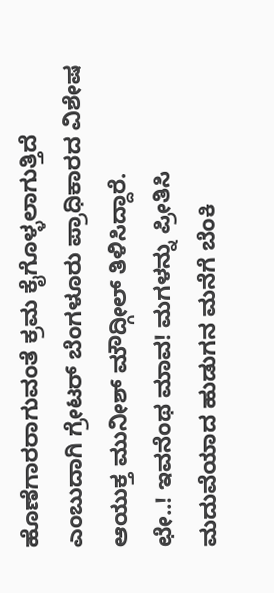ಹೊಣೆಗಾರರಾಗುವಂತೆ ಕ್ರಮ ಕೈಗೊಳ್ಳಲಾಗುತ್ತಿದೆ ಎಂಬುದಾಗಿ ಗ್ರೇಟರ್ ಬೆಂಗಳೂರು ಪ್ರಾಧಿಕಾರದ ವಿಶೇಷ ಆಯುಕ್ತ ಮುನೀಶ್ ಮೌದ್ಗೀಲ್ ತಿಳಿಸಿದ್ದಾರೆ.
ಛೇ..! ಇವನೆಂಥ ಮಾವ! ಮಗಳನ್ನು ಪ್ರೀತಿಸಿ ಮದುವೆಯಾದ ಹುಡುಗನ ಮನೆಗೆ ಬೆಂಕಿ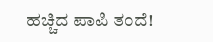ಹಚ್ಚಿದ ಪಾಪಿ ತಂದೆ!